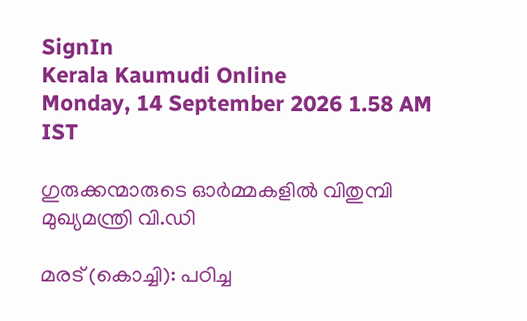SignIn
Kerala Kaumudi Online
Monday, 14 September 2026 1.58 AM IST

ഗുരുക്കന്മാരുടെ ഓർമ്മകളിൽ വിതുമ്പി മുഖ്യമന്ത്രി വി.ഡി

മരട് (കൊച്ചി): പഠിച്ച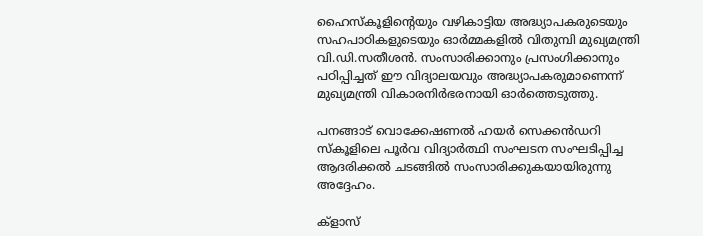ഹൈസ്‌കൂളിന്റെയും വഴികാട്ടിയ അദ്ധ്യാപകരുടെയും സഹപാഠികളുടെയും ഓർമ്മകളിൽ വിതുമ്പി മുഖ്യമന്ത്രി വി.ഡി.സതീശൻ. സംസാരിക്കാനും പ്രസംഗിക്കാനും പഠിപ്പിച്ചത് ഈ വിദ്യാലയവും അദ്ധ്യാപകരുമാണെന്ന് മുഖ്യമന്ത്രി വികാരനിർഭരനായി ഓർത്തെടുത്തു.

പനങ്ങാട് വൊക്കേഷണൽ ഹയർ സെക്കൻഡറി സ്കൂളിലെ പൂർവ വിദ്യാർത്ഥി സംഘടന സംഘടിപ്പിച്ച ആദരിക്കൽ ചടങ്ങിൽ സംസാരിക്കുകയായിരുന്നു അദ്ദേഹം.

ക്ളാസ്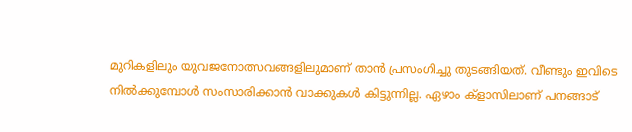മുറികളിലും യുവജനോത്സവങ്ങളിലുമാണ് താൻ പ്രസംഗിച്ചു തുടങ്ങിയത്. വീണ്ടും ഇവിടെ നിൽക്കുമ്പോൾ സംസാരിക്കാൻ വാക്കുകൾ കിട്ടുന്നില്ല. ഏഴാം ക്ളാസിലാണ് പനങ്ങാട്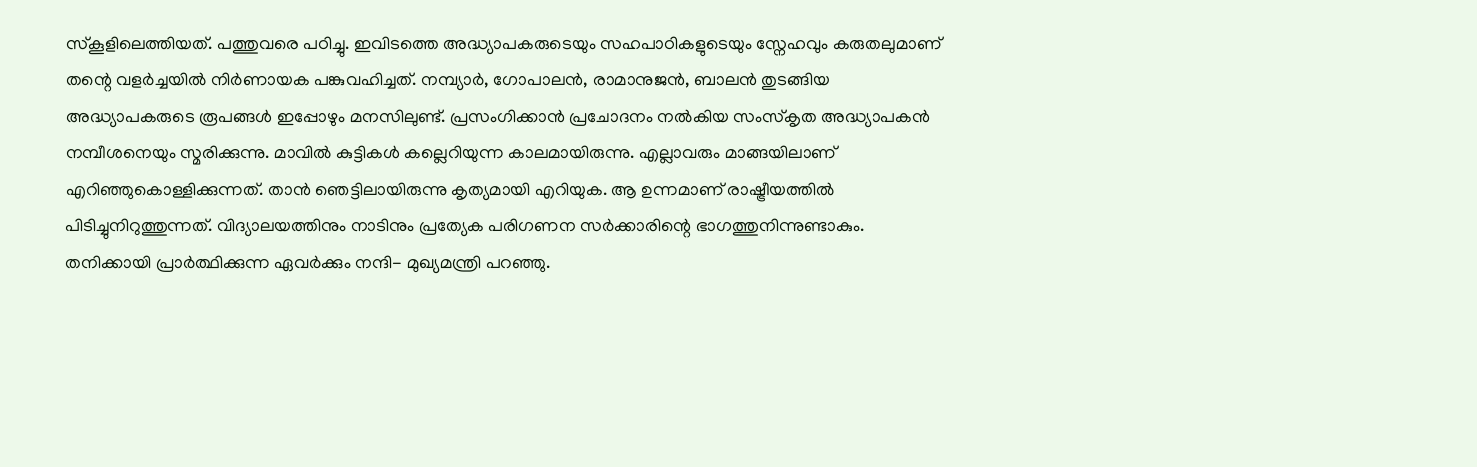സ്കൂളിലെത്തിയത്. പത്തുവരെ പഠിച്ചു. ഇവിടത്തെ അദ്ധ്യാപകരുടെയും സഹപാഠികളുടെയും സ്നേഹവും കരുതലുമാണ് തന്റെ വളർച്ചയിൽ നിർണായക പങ്കുവഹിച്ചത്. നമ്പ്യാർ, ഗോപാലൻ, രാമാനുജൻ, ബാലൻ തുടങ്ങിയ അദ്ധ്യാപകരുടെ രൂപങ്ങൾ ഇപ്പോഴും മനസിലുണ്ട്. പ്രസംഗിക്കാൻ പ്രചോദനം നൽകിയ സംസ്കൃത അദ്ധ്യാപകൻ നമ്പീശനെയും സ്മരിക്കുന്നു. മാവിൽ കുട്ടികൾ കല്ലെറിയുന്ന കാലമായിരുന്നു. എല്ലാവരും മാങ്ങയിലാണ് എറിഞ്ഞുകൊള്ളിക്കുന്നത്. താൻ ഞെട്ടിലായിരുന്നു കൃത്യമായി എറിയുക. ആ ഉന്നമാണ് രാഷ്ട്രീയത്തിൽ പിടിച്ചുനിറുത്തുന്നത്. വിദ്യാലയത്തിനും നാടിനും പ്രത്യേക പരിഗണന സർക്കാരിന്റെ ഭാഗത്തുനിന്നുണ്ടാകും. തനിക്കായി പ്രാർത്ഥിക്കുന്ന ഏവർക്കും നന്ദി- മുഖ്യമന്ത്രി പറഞ്ഞു.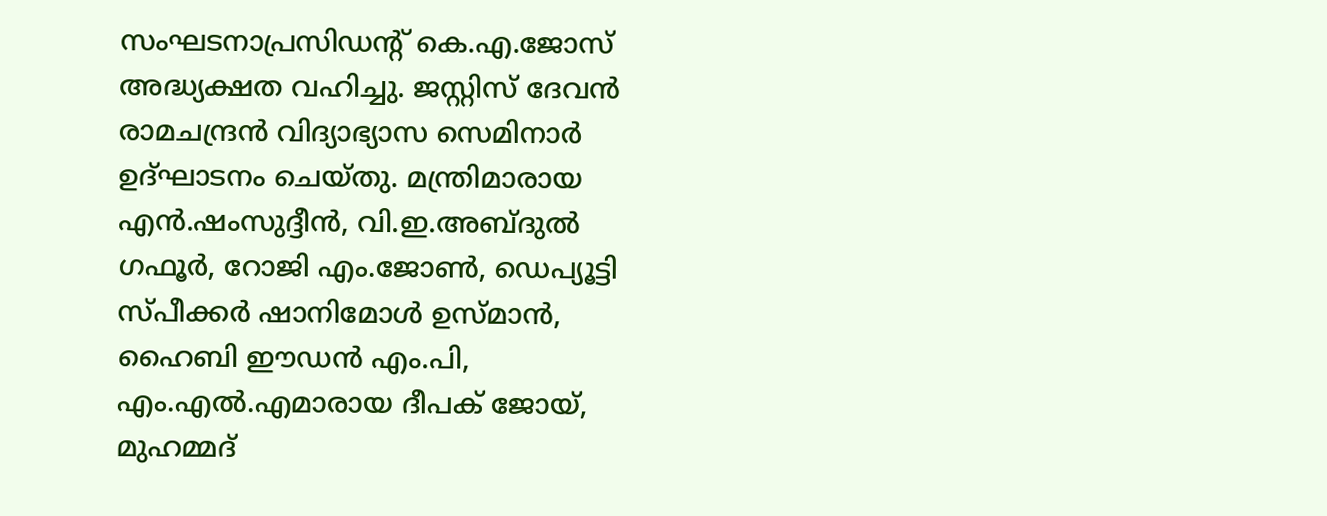സംഘടനാപ്രസിഡന്റ് കെ.എ.ജോസ് അദ്ധ്യക്ഷത വഹിച്ചു. ജസ്റ്റിസ് ദേവൻ രാമചന്ദ്രൻ വിദ്യാഭ്യാസ സെമിനാർ ഉദ്ഘാടനം ചെയ്തു. മന്ത്രിമാരായ എൻ.ഷംസുദ്ദീൻ, വി.ഇ.അബ്ദുൽ ഗഫൂർ, റോജി എം.ജോൺ, ഡെപ്യൂട്ടി സ്പീക്കർ ഷാനിമോൾ ഉസ്മാൻ, ഹൈബി ഈഡൻ എം.പി, എം.എൽ.എമാരായ ദീപക് ജോയ്, മുഹമ്മദ്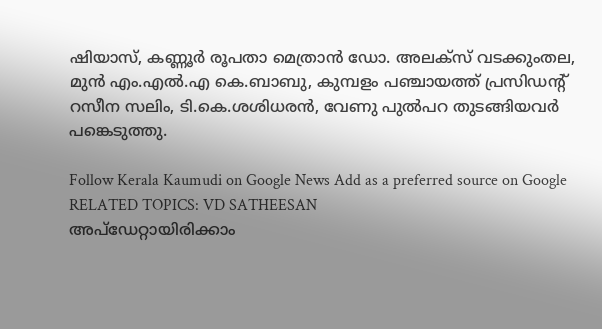ഷിയാസ്, കണ്ണൂർ രൂപതാ മെത്രാൻ ഡോ. അലക്സ് വടക്കുംതല, മുൻ എം.എൽ.എ കെ.ബാബു, കുമ്പളം പഞ്ചായത്ത് പ്രസിഡന്റ് റസീന സലിം, ടി.കെ.ശശിധരൻ, വേണു പുൽപറ തുടങ്ങിയവർ പങ്കെടുത്തു.

Follow Kerala Kaumudi on Google News Add as a preferred source on Google
RELATED TOPICS: VD SATHEESAN
അപ്ഡേറ്റായിരിക്കാം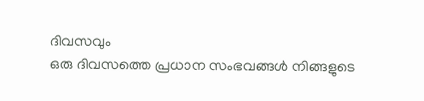ദിവസവും
ഒരു ദിവസത്തെ പ്രധാന സംഭവങ്ങൾ നിങ്ങളുടെ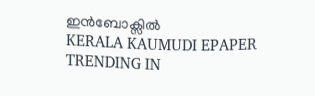ഇൻബോക്സിൽ
KERALA KAUMUDI EPAPER
TRENDING IN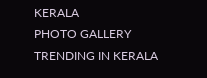KERALA
PHOTO GALLERY
TRENDING IN KERALA